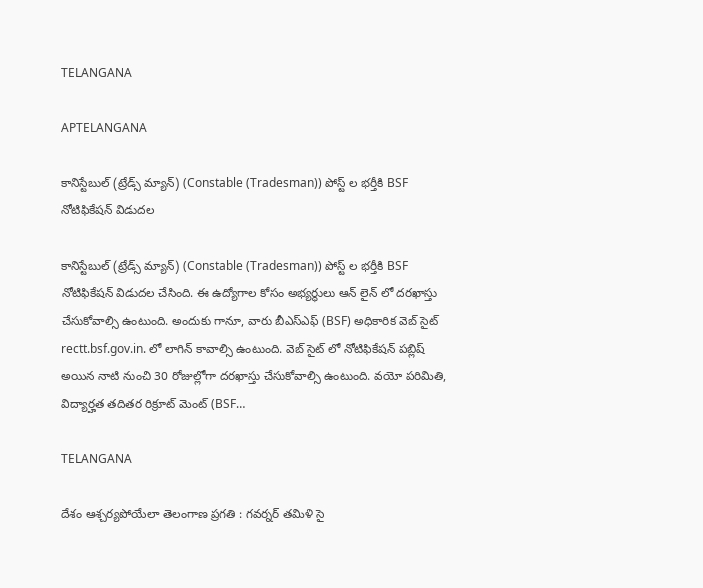TELANGANA

APTELANGANA

కానిస్టేబుల్ (ట్రేడ్స్ మ్యాన్) (Constable (Tradesman)) పోస్ట్ ల భర్తీకి BSF నోటిఫికేషన్ విడుదల

కానిస్టేబుల్ (ట్రేడ్స్ మ్యాన్) (Constable (Tradesman)) పోస్ట్ ల భర్తీకి BSF నోటిఫికేషన్ విడుదల చేసింది. ఈ ఉద్యోగాల కోసం అభ్యర్థులు ఆన్ లైన్ లో దరఖాస్తు చేసుకోవాల్సి ఉంటుంది. అందుకు గానూ, వారు బీఎస్ఎఫ్ (BSF) అధికారిక వెబ్ సైట్ rectt.bsf.gov.in. లో లాగిన్ కావాల్సి ఉంటుంది. వెబ్ సైట్ లో నోటిఫికేషన్ పబ్లిష్ అయిన నాటి నుంచి 30 రోజుల్లోగా దరఖాస్తు చేసుకోవాల్సి ఉంటుంది. వయో పరిమితి, విద్యార్హత తదితర రిక్రూట్ మెంట్ (BSF…

TELANGANA

దేశం ఆశ్చర్యపోయేలా తెలంగాణ ప్రగతి : గవర్నర్ తమిళి సై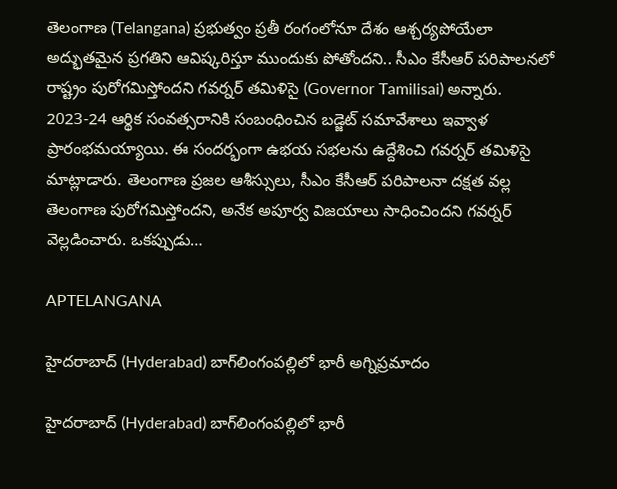తెలంగాణ (Telangana) ప్రభుత్వం ప్రతీ రంగంలోనూ దేశం ఆశ్చర్యపోయేలా అద్భుతమైన ప్రగతిని ఆవిష్కరిస్తూ ముందుకు పోతోందని.. సీఎం కేసీఆర్ పరిపాలనలో రాష్ట్రం పురోగమిస్తోందని గవర్నర్ తమిళిసై (Governor Tamilisai) అన్నారు. 2023-24 ఆర్థిక సంవత్సరానికి సంబంధించిన బడ్జెట్ సమావేశాలు ఇవ్వాళ ప్రారంభమయ్యాయి. ఈ సందర్భంగా ఉభయ సభలను ఉద్దేశించి గవర్నర్ తమిళిసై మాట్లాడారు. తెలంగాణ ప్రజల ఆశీస్సులు, సీఎం కేసీఆర్ పరిపాలనా దక్షత వల్ల తెలంగాణ పురోగమిస్తోందని, అనేక అపూర్వ విజయాలు సాధించిందని గవర్నర్ వెల్లడించారు. ఒకప్పుడు…

APTELANGANA

హైదరాబాద్‌ (Hyderabad) బాగ్‌లింగంపల్లిలో భారీ అగ్నిప్రమాదం

హైదరాబాద్‌ (Hyderabad) బాగ్‌లింగంపల్లిలో భారీ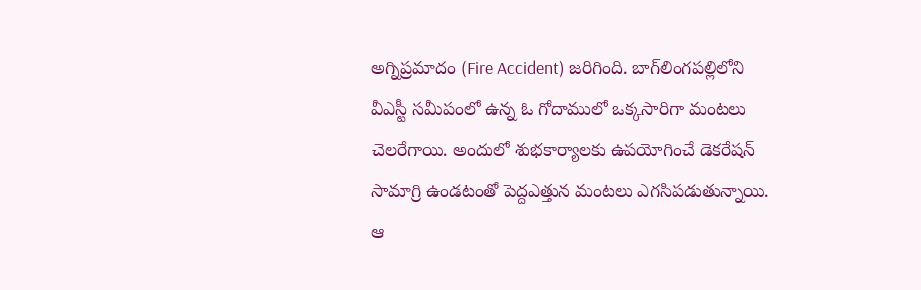అగ్నిప్రమాదం (Fire Accident) జరిగింది. బాగ్‌లింగపల్లిలోని వీఎస్టీ సమీపంలో ఉన్న ఓ గోదాములో ఒక్కసారిగా మంటలు చెలరేగాయి. అందులో శుభకార్యాలకు ఉపయోగించే డెకరేషన్‌ సామాగ్రి ఉండటంతో పెద్దఎత్తున మంటలు ఎగసిపడుతున్నాయి. ఆ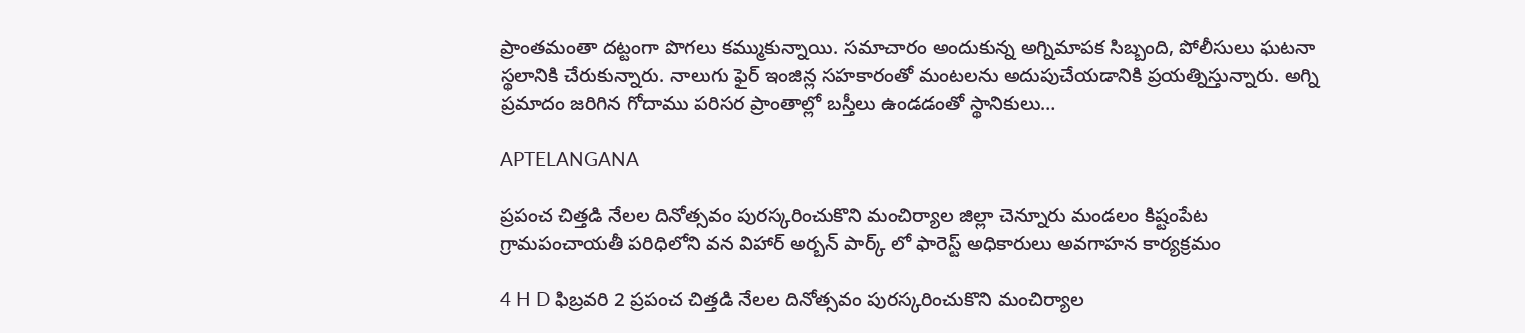ప్రాంతమంతా దట్టంగా పొగలు కమ్ముకున్నాయి. సమాచారం అందుకున్న అగ్నిమాపక సిబ్బంది, పోలీసులు ఘటనా స్థలానికి చేరుకున్నారు. నాలుగు ఫైర్‌ ఇంజిన్ల సహకారంతో మంటలను అదుపుచేయడానికి ప్రయత్నిస్తున్నారు. అగ్ని ప్రమాదం జరిగిన గోదాము పరిసర ప్రాంతాల్లో బస్తీలు ఉండడంతో స్థానికులు…

APTELANGANA

ప్రపంచ చిత్తడి నేలల దినోత్సవం పురస్కరించుకొని మంచిర్యాల జిల్లా చెన్నూరు మండలం కిష్టంపేట గ్రామపంచాయతీ పరిధిలోని వన విహార్ అర్బన్ పార్క్ లో ఫారెస్ట్ అధికారులు అవగాహన కార్యక్రమం

4 H D ఫిబ్రవరి 2 ప్రపంచ చిత్తడి నేలల దినోత్సవం పురస్కరించుకొని మంచిర్యాల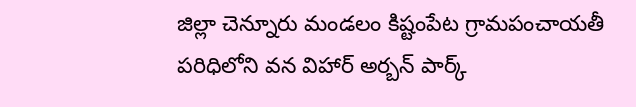జిల్లా చెన్నూరు మండలం కిష్టంపేట గ్రామపంచాయతీ పరిధిలోని వన విహార్ అర్బన్ పార్క్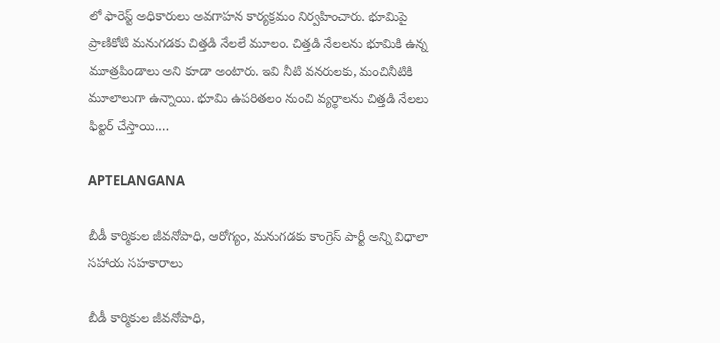లో ఫారెస్ట్ అధికారులు అవగాహన కార్యక్రమం నిర్వహించారు. భూమిపై ప్రాణికోటి మనుగడకు చిత్తడి నేలలే మూలం. చిత్తడి నేలలను భూమికి ఉన్న మూత్రపిండాలు అని కూడా అంటారు. ఇవి నీటి వనరులకు, మంచినీటికి మూలాలుగా ఉన్నాయి. భూమి ఉపరితలం నుంచి వ్యర్థాలను చిత్తడి నేలలు ఫిల్టర్ చేస్తాయి.…

APTELANGANA

బీడీ కార్మికుల జీవనోపాధి, ఆరోగ్యం, మనుగడకు కాంగ్రెస్ పార్టీ అన్ని విధాలా సహాయ సహకారాలు

బీడీ కార్మికుల జీవనోపాధి,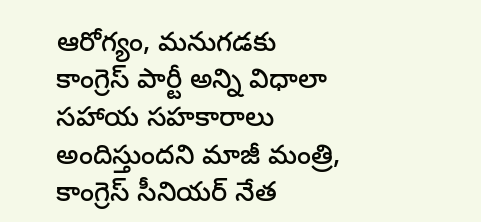ఆరోగ్యం, మనుగడకు కాంగ్రెస్ పార్టీ అన్ని విధాలా సహాయ సహకారాలు అందిస్తుందని మాజీ మంత్రి, కాంగ్రెస్ సీనియర్ నేత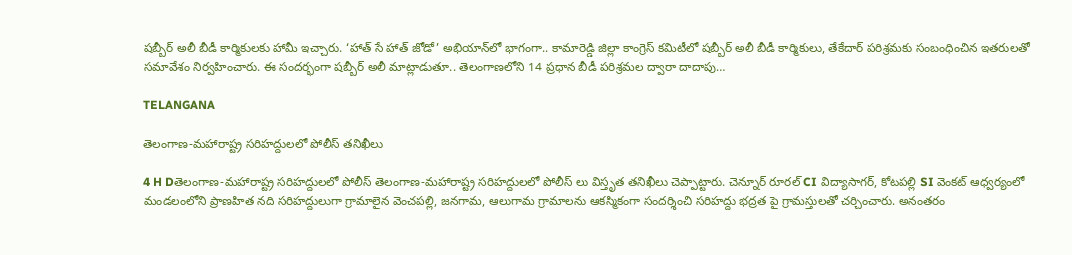షబ్బీర్ అలీ బీడీ కార్మికులకు హామీ ఇచ్చారు. ‘హాత్ సే హాత్ జోడో’ అభియాన్‌లో భాగంగా.. కామారెడ్డి జిల్లా కాంగ్రెస్ కమిటీలో షబ్బీర్ అలీ బీడీ కార్మికులు, తేకేదార్ పరిశ్రమకు సంబంధించిన ఇతరులతో సమావేశం నిర్వహించారు. ఈ సందర్భంగా షబ్బీర్ అలీ మాట్లాడుతూ.. తెలంగాణలోని 14 ప్రధాన బీడీ పరిశ్రమల ద్వారా దాదాపు…

TELANGANA

తెలంగాణ-మహారాష్ట్ర సరిహద్దులలో పోలీస్ తనిఖీలు

4 H Dతెలంగాణ-మహారాష్ట్ర సరిహద్దులలో పోలీస్ తెలంగాణ-మహారాష్ట్ర సరిహద్దులలో పోలీస్ లు విస్తృత తనిఖీలు చెప్పాట్టారు. చెన్నూర్ రూరల్ CI విద్యాసాగర్, కోటపల్లి SI వెంకట్ ఆధ్వర్యంలో మండలంలోని ప్రాణహిత నది సరిహద్దులుగా గ్రామాలైన వెంచపల్లి, జనగామ, ఆలుగామ గ్రామాలను ఆకస్మికంగా సందర్శించి సరిహద్దు భద్రత పై గ్రామస్తులతో చర్చించారు. అనంతరం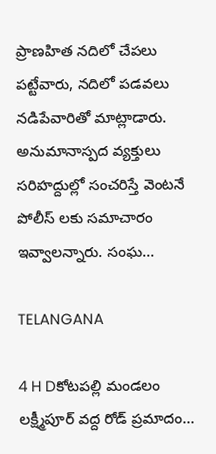ప్రాణహిత నదిలో చేపలు పట్టేవారు, నదిలో పడవలు నడిపేవారితో మాట్లాడారు. అనుమానాస్పద వ్యక్తులు సరిహద్దుల్లో సంచరిస్తే వెంటనే పోలీస్ లకు సమాచారం ఇవ్వాలన్నారు. సంఘ…

TELANGANA

4 H Dకోటపల్లి మండలం లక్ష్మీపూర్ వద్ద రోడ్ ప్రమాదం…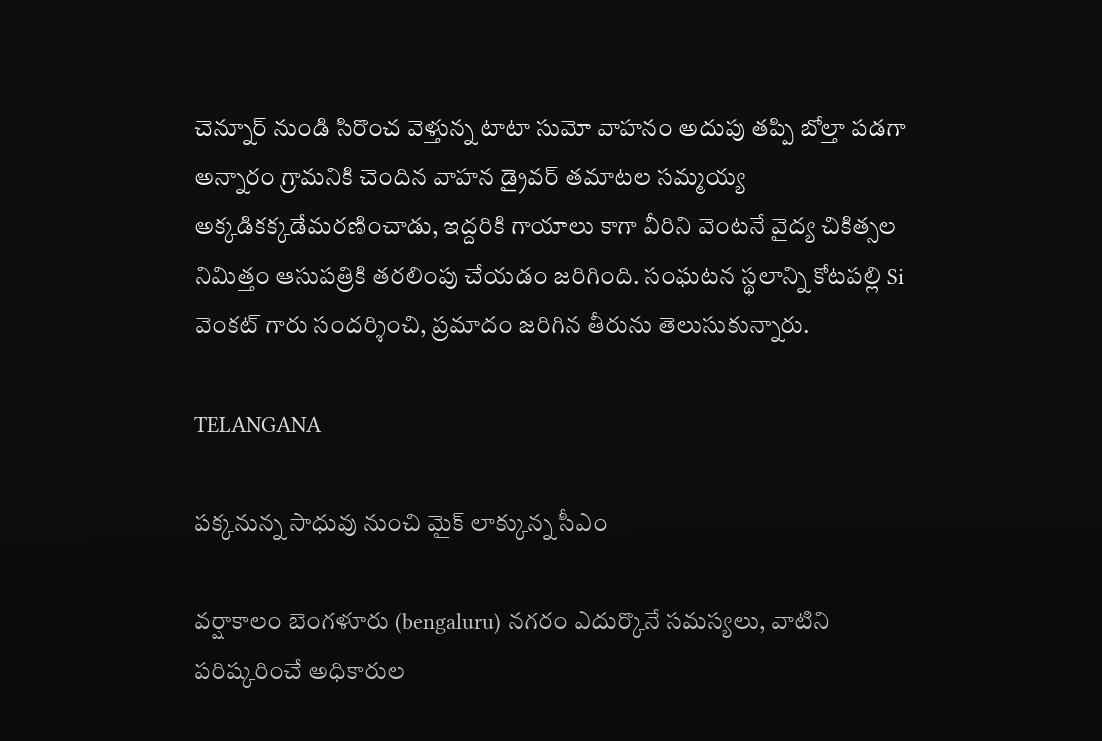చెన్నూర్ నుండి సిరొంచ వెళ్తున్న టాటా సుమో వాహనం అదుపు తప్పి బోల్తా పడగా అన్నారం గ్రామనికి చెందిన వాహన డ్రైవర్ తమాటల సమ్మయ్య అక్కడికక్కడేమరణించాడు, ఇద్దరికి గాయాలు కాగా వీరిని వెంటనే వైద్య చికిత్సల నిమిత్తం ఆసుపత్రికి తరలింపు చేయడం జరిగింది. సంఘటన స్థలాన్ని కోటపల్లి Si వెంకట్ గారు సందర్శించి, ప్రమాదం జరిగిన తీరును తెలుసుకున్నారు.

TELANGANA

పక్కనున్న సాధువు నుంచి మైక్ లాక్కున్న సీఎం

వర్షాకాలం బెంగళూరు (bengaluru) నగరం ఎదుర్కొనే సమస్యలు, వాటిని పరిష్కరించే అధికారుల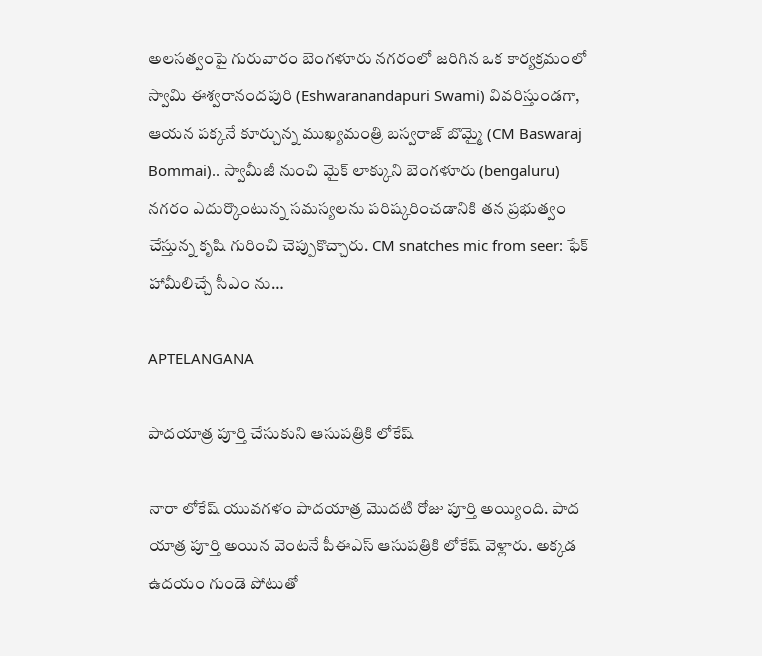అలసత్వంపై గురువారం బెంగళూరు నగరంలో జరిగిన ఒక కార్యక్రమంలో స్వామి ఈశ్వరానందపురి (Eshwaranandapuri Swami) వివరిస్తుండగా, ఆయన పక్కనే కూర్చున్న ముఖ్యమంత్రి బస్వరాజ్ బొమ్మై (CM Baswaraj Bommai).. స్వామీజీ నుంచి మైక్ లాక్కుని బెంగళూరు (bengaluru) నగరం ఎదుర్కొంటున్న సమస్యలను పరిష్కరించడానికి తన ప్రభుత్వం చేస్తున్న కృషి గురించి చెప్పుకొచ్చారు. CM snatches mic from seer: ఫేక్ హామీలిచ్చే సీఎం ను…

APTELANGANA

పాదయాత్ర పూర్తి చేసుకుని ఆసుపత్రికి లోకేష్

నారా లోకేష్ యువగళం పాదయాత్ర మొదటి రోజు పూర్తి అయ్యింది. పాద యాత్ర పూర్తి అయిన వెంటనే పీఈఎస్ ఆసుపత్రికి లోకేష్ వెళ్లారు. అక్కడ ఉదయం గుండె పోటుతో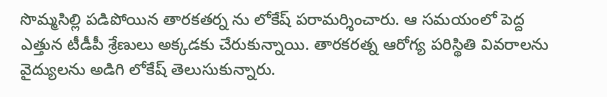సొమ్మసిల్లి పడిపోయిన తారకతర్న ను లోకేష్ పరామర్శించారు. ఆ సమయంలో పెద్ద ఎత్తున టీడీపీ శ్రేణులు అక్కడకు చేరుకున్నాయి. తారకరత్న ఆరోగ్య పరిస్థితి వివరాలను వైద్యులను అడిగి లోకేష్ తెలుసుకున్నారు.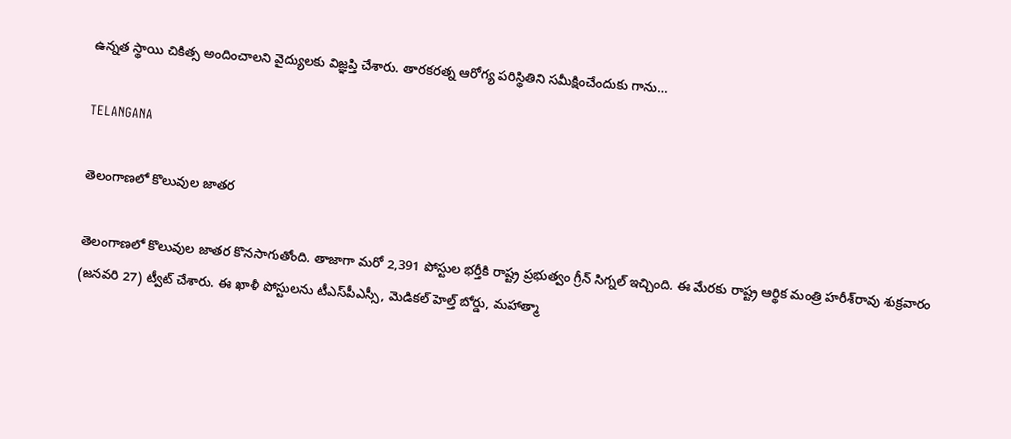ఉన్నత స్థాయి చికిత్స అందించాలని వైద్యులకు విజ్ఞప్తి చేశారు. తారకరత్న ఆరోగ్య పరిస్థితిని సమీక్షించేందుకు గాను…

TELANGANA

తెలంగాణలో కొలువుల జాతర

తెలంగాణలో కొలువుల జాతర కొనసాగుతోంది. తాజాగా మరో 2,391 పోస్టుల భర్తీకి రాష్ట్ర ప్రభుత్వం గ్రీన్ సిగ్నల్ ఇచ్చింది. ఈ మేరకు రాష్ట్ర ఆర్థిక మంత్రి హరీశ్‌రావు శుక్రవారం (జనవరి 27) ట్వీట్ చేశారు. ఈ ఖాళీ పోస్టులను టీఎస్‌పీఎస్సీ, మెడికల్ హెల్త్ బోర్డు, మహాత్మా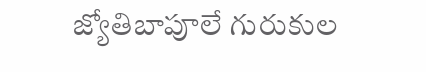జ్యోతిబాపూలే గురుకుల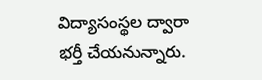విద్యాసంస్థల ద్వారా భర్తీ చేయనున్నారు.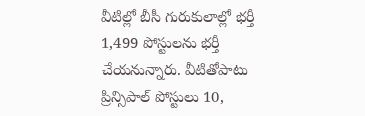వీటిల్లో బీసీ గురుకులాల్లో భర్తీ 1,499 పోస్టులను భర్తీ చేయనున్నారు. వీటితోపాటు ప్రిన్సిపాల్ పోస్టులు 10,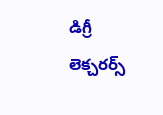డిగ్రీ లెక్చరర్స్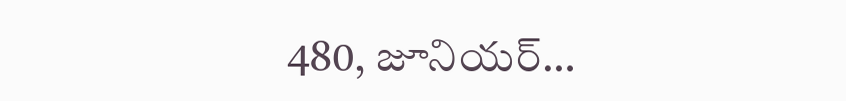480, జూనియర్…